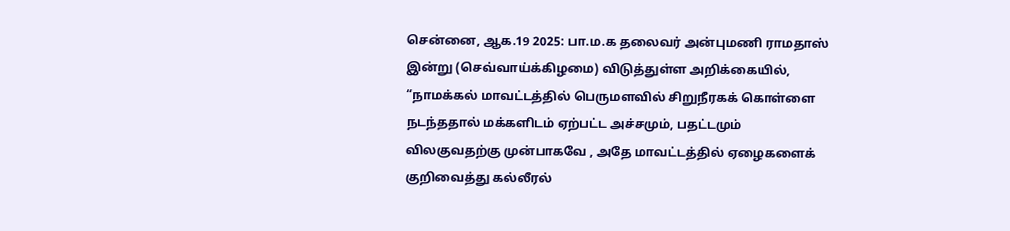சென்னை, ஆக.19 2025: பா.ம.க தலைவர் அன்புமணி ராமதாஸ் இன்று (செவ்வாய்க்கிழமை) விடுத்துள்ள அறிக்கையில், “நாமக்கல் மாவட்டத்தில் பெருமளவில் சிறுநீரகக் கொள்ளை நடந்ததால் மக்களிடம் ஏற்பட்ட அச்சமும், பதட்டமும் விலகுவதற்கு முன்பாகவே , அதே மாவட்டத்தில் ஏழைகளைக் குறிவைத்து கல்லீரல்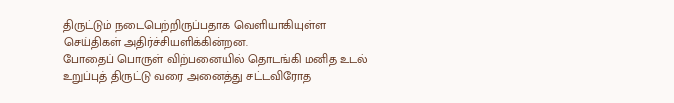திருட்டும் நடைபெற்றிருப்பதாக வெளியாகியுள்ள செய்திகள் அதிர்ச்சியளிக்கின்றன.
போதைப் பொருள் விற்பனையில் தொடங்கி மனித உடல் உறுப்புத் திருட்டு வரை அனைத்து சட்டவிரோத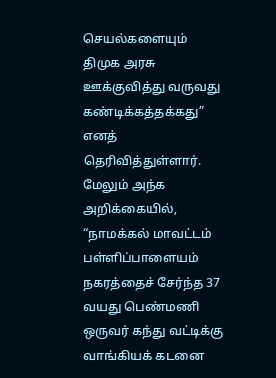செயல்களையும் திமுக அரசு ஊக்குவித்து வருவது கண்டிக்கத்தக்கது” எனத் தெரிவித்துள்ளார்.
மேலும் அந்க அறிக்கையில், “நாமக்கல் மாவட்டம் பள்ளிப்பாளையம் நகரத்தைச் சேர்ந்த 37 வயது பெண்மணி ஒருவர் கந்து வட்டிக்கு வாங்கியக் கடனை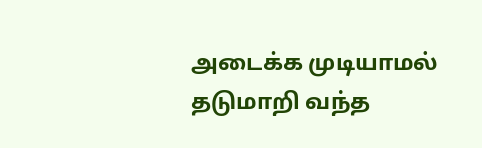அடைக்க முடியாமல் தடுமாறி வந்த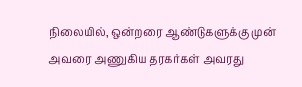நிலையில், ஒன்றரை ஆண்டுகளுக்கு முன் அவரை அணுகிய தரகர்கள் அவரது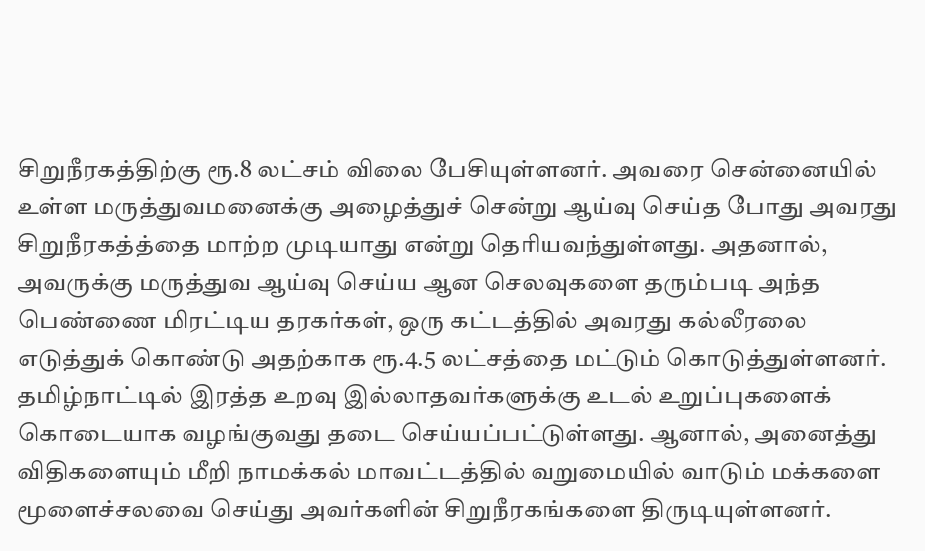சிறுநீரகத்திற்கு ரூ.8 லட்சம் விலை பேசியுள்ளனர். அவரை சென்னையில் உள்ள மருத்துவமனைக்கு அழைத்துச் சென்று ஆய்வு செய்த போது அவரது சிறுநீரகத்த்தை மாற்ற முடியாது என்று தெரியவந்துள்ளது. அதனால், அவருக்கு மருத்துவ ஆய்வு செய்ய ஆன செலவுகளை தரும்படி அந்த பெண்ணை மிரட்டிய தரகர்கள், ஒரு கட்டத்தில் அவரது கல்லீரலை எடுத்துக் கொண்டு அதற்காக ரூ.4.5 லட்சத்தை மட்டும் கொடுத்துள்ளனர்.
தமிழ்நாட்டில் இரத்த உறவு இல்லாதவர்களுக்கு உடல் உறுப்புகளைக் கொடையாக வழங்குவது தடை செய்யப்பட்டுள்ளது. ஆனால், அனைத்து விதிகளையும் மீறி நாமக்கல் மாவட்டத்தில் வறுமையில் வாடும் மக்களை மூளைச்சலவை செய்து அவர்களின் சிறுநீரகங்களை திருடியுள்ளனர்.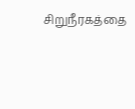சிறுநீரகத்தை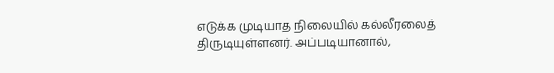எடுக்க முடியாத நிலையில் கல்லீரலைத் திருடியுள்ளனர். அப்படியானால்,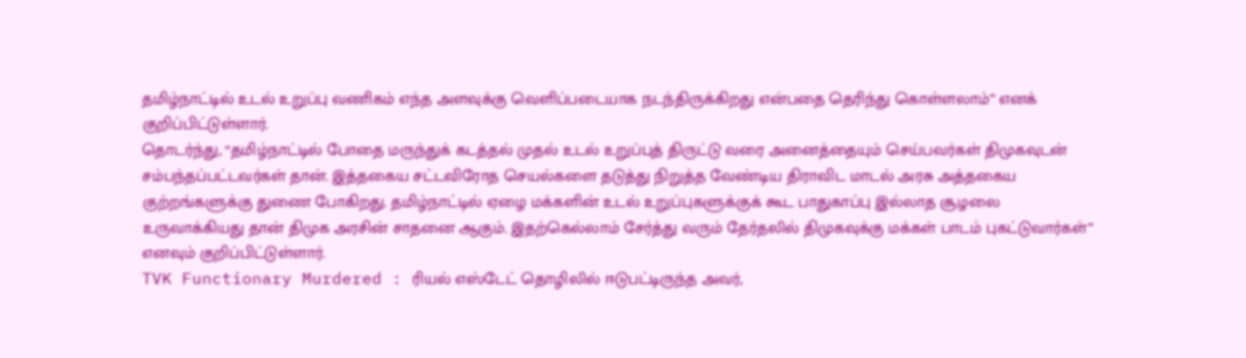தமிழ்நாட்டில் உடல் உறுப்பு வணிகம் எந்த அளவுக்கு வெளிப்படையாக நடந்திருக்கிறது என்பதை தெரிந்து கொள்ளலாம்” எனக் குறிப்பிட்டுள்ளார்.
தொடர்ந்து, “தமிழ்நாட்டில் போதை மருந்துக் கடத்தல் முதல் உடல் உறுப்புத் திருட்டு வரை அனைத்தையும் செய்பவர்கள் திமுகவுடன் சம்பந்தப்பட்டவர்கள் தான். இத்தகைய சட்டவிரோத செயல்களை தடுத்து நிறுத்த வேண்டிய திராவிட மாடல் அரசு அத்தகைய குற்றங்களுக்கு துணை போகிறது. தமிழ்நாட்டில் ஏழை மக்களின் உடல் உறுப்புகளுக்குக் கூட பாதுகாப்பு இல்லாத சூழலை உருவாக்கியது தான் திமுக அரசின் சாதனை ஆகும். இதற்கெல்லாம் சேர்த்து வரும் தேர்தலில் திமுகவுக்கு மக்கள் பாடம் புகட்டுவார்கள்” எனவும் குறிப்பிட்டுள்ளார்.
TVK Functionary Murdered : ரியல் எஸ்டேட் தொழிலில் ஈடுபட்டிருந்த அவர்,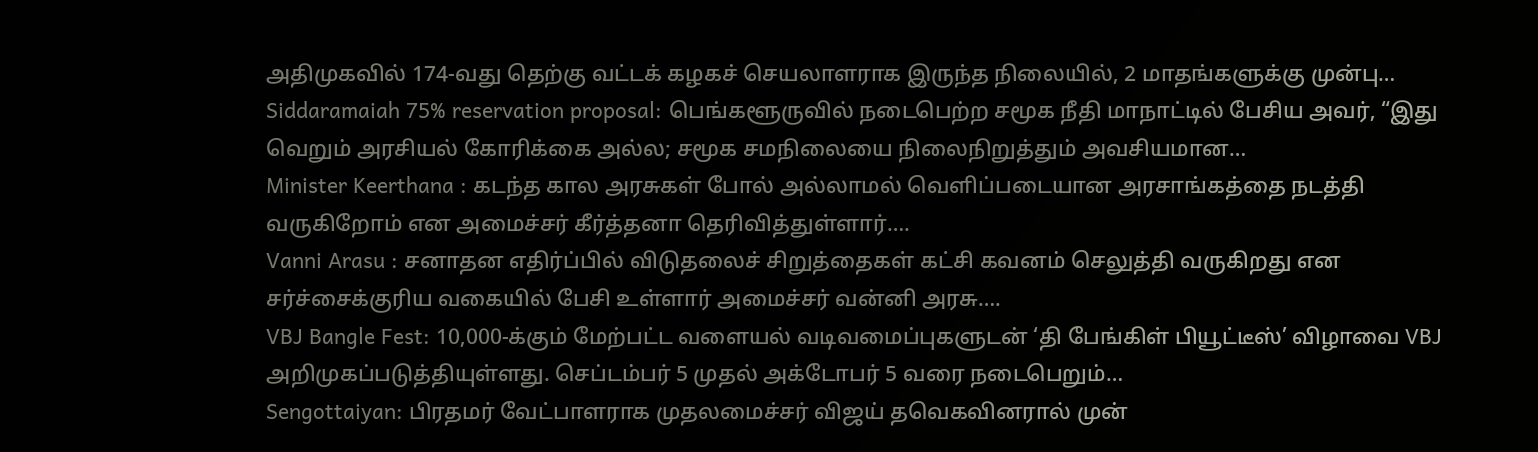அதிமுகவில் 174-வது தெற்கு வட்டக் கழகச் செயலாளராக இருந்த நிலையில், 2 மாதங்களுக்கு முன்பு…
Siddaramaiah 75% reservation proposal: பெங்களூருவில் நடைபெற்ற சமூக நீதி மாநாட்டில் பேசிய அவர், “இது வெறும் அரசியல் கோரிக்கை அல்ல; சமூக சமநிலையை நிலைநிறுத்தும் அவசியமான…
Minister Keerthana : கடந்த கால அரசுகள் போல் அல்லாமல் வெளிப்படையான அரசாங்கத்தை நடத்தி வருகிறோம் என அமைச்சர் கீர்த்தனா தெரிவித்துள்ளார்….
Vanni Arasu : சனாதன எதிர்ப்பில் விடுதலைச் சிறுத்தைகள் கட்சி கவனம் செலுத்தி வருகிறது என சர்ச்சைக்குரிய வகையில் பேசி உள்ளார் அமைச்சர் வன்னி அரசு….
VBJ Bangle Fest: 10,000-க்கும் மேற்பட்ட வளையல் வடிவமைப்புகளுடன் ‘தி பேங்கிள் பியூட்டீஸ்’ விழாவை VBJ அறிமுகப்படுத்தியுள்ளது. செப்டம்பர் 5 முதல் அக்டோபர் 5 வரை நடைபெறும்…
Sengottaiyan: பிரதமர் வேட்பாளராக முதலமைச்சர் விஜய் தவெகவினரால் முன்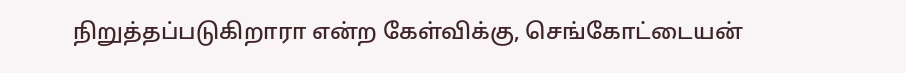நிறுத்தப்படுகிறாரா என்ற கேள்விக்கு, செங்கோட்டையன்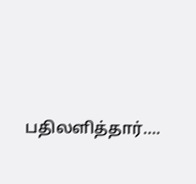பதிலளித்தார்….